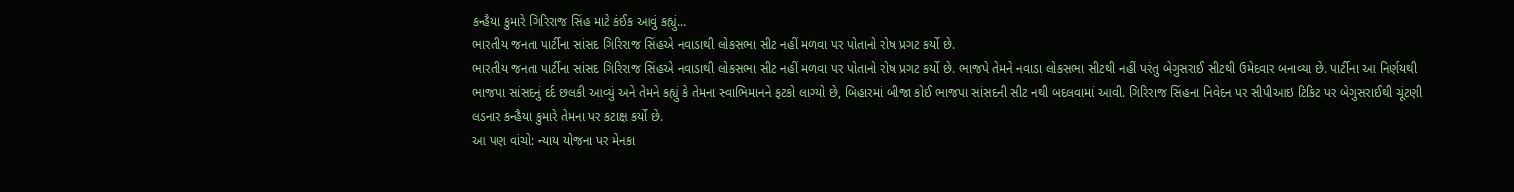કન્હૈયા કુમારે ગિરિરાજ સિંહ માટે કંઈક આવું કહ્યું...
ભારતીય જનતા પાર્ટીના સાંસદ ગિરિરાજ સિંહએ નવાડાથી લોકસભા સીટ નહીં મળવા પર પોતાનો રોષ પ્રગટ કર્યો છે.
ભારતીય જનતા પાર્ટીના સાંસદ ગિરિરાજ સિંહએ નવાડાથી લોકસભા સીટ નહીં મળવા પર પોતાનો રોષ પ્રગટ કર્યો છે. ભાજપે તેમને નવાડા લોકસભા સીટથી નહીં પરંતુ બેગુસરાઈ સીટથી ઉમેદવાર બનાવ્યા છે. પાર્ટીના આ નિર્ણયથી ભાજપા સાંસદનું દર્દ છલકી આવ્યું અને તેમને કહ્યું કે તેમના સ્વાભિમાનને ફટકો લાગ્યો છે, બિહારમાં બીજા કોઈ ભાજપા સાંસદની સીટ નથી બદલવામાં આવી. ગિરિરાજ સિંહના નિવેદન પર સીપીઆઇ ટિકિટ પર બેગુસરાઈથી ચૂંટણી લડનાર કન્હૈયા કુમારે તેમના પર કટાક્ષ કર્યો છે.
આ પણ વાંચો: ન્યાય યોજના પર મેનકા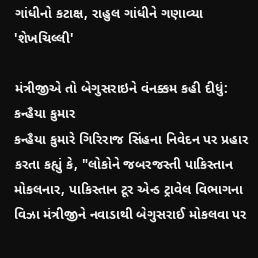ગાંધીનો કટાક્ષ, રાહુલ ગાંધીને ગણાવ્યા 'શેખચિલ્લી'

મંત્રીજીએ તો બેગુસરાઇને વંનક્કમ કહી દીધું: કન્હૈયા કુમાર
કન્હૈયા કુમારે ગિરિરાજ સિંહના નિવેદન પર પ્રહાર કરતા કહ્યું કે, "લોકોને જબરજસ્તી પાકિસ્તાન મોકલનાર, પાકિસ્તાન ટૂર એન્ડ ટ્રાવેલ વિભાગના વિઝા મંત્રીજીને નવાડાથી બેગુસરાઈ મોકલવા પર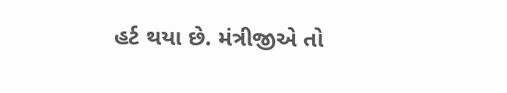હર્ટ થયા છે. મંત્રીજીએ તો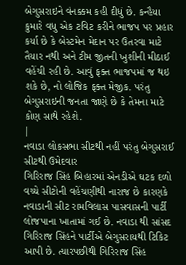બેગુસરાઇને વંનક્કમ કહી દીધું છે. કન્હૈયા કુમારે વધુ એક ટવિટ કરીને ભાજપ પર પ્રહાર કર્યા છે કે બેસ્ટમેન મેદાન પર ઉતરવા માટે તૈયાર નથી અને ટીમ જીતની ખુશીની મીઠાઈ વહેંચી રહી છે. આવું ફક્ત ભાજપમાં જ થઇ શકે છે, નો લોજિક ફક્ત મેજીક. પરંતુ બેગુસરાઇની જનતા જાણે છે કે તેમના માટે કોણ સાથે રહેશે.
|
નવાડા લોકસભા સીટથી નહીં પરંતુ બેગુસરાઈ સીટથી ઉમેદવાર
ગિરિરાજ સિંહ બિહારમાં એનડીએ ઘટક દળો વચ્ચે સીટોની વહેંચણીથી નારાજ છે કારણકે નવાડાની સીટ રામવિલાસ પાસવાસની પાર્ટી લોજપાના ખાતામાં ગઈ છે. નવાડા થી સાંસદ ગિરિરાજ સિંહને પાર્ટીએ બેગુસરાયથી ટિકિટ આપી છે. ત્યારપછીથી ગિરિરાજ સિંહ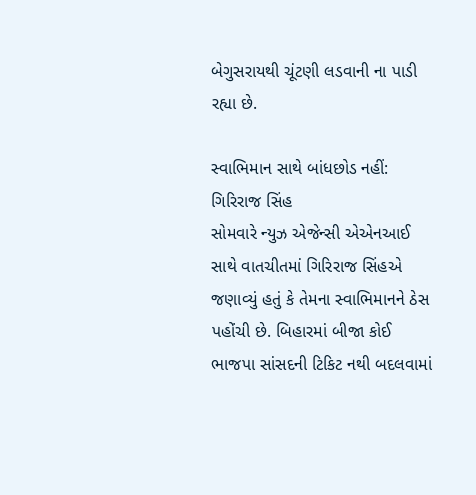બેગુસરાયથી ચૂંટણી લડવાની ના પાડી રહ્યા છે.

સ્વાભિમાન સાથે બાંધછોડ નહીં: ગિરિરાજ સિંહ
સોમવારે ન્યુઝ એજેન્સી એએનઆઈ સાથે વાતચીતમાં ગિરિરાજ સિંહએ જણાવ્યું હતું કે તેમના સ્વાભિમાનને ઠેસ પહોંચી છે. બિહારમાં બીજા કોઈ ભાજપા સાંસદની ટિકિટ નથી બદલવામાં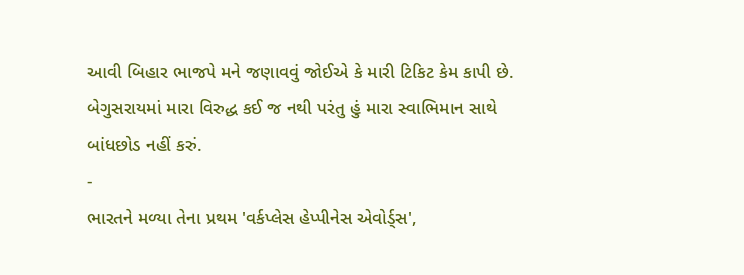આવી બિહાર ભાજપે મને જણાવવું જોઈએ કે મારી ટિકિટ કેમ કાપી છે. બેગુસરાયમાં મારા વિરુદ્ધ કઈ જ નથી પરંતુ હું મારા સ્વાભિમાન સાથે બાંધછોડ નહીં કરું.
-
ભારતને મળ્યા તેના પ્રથમ 'વર્કપ્લેસ હેપ્પીનેસ એવોર્ડ્સ',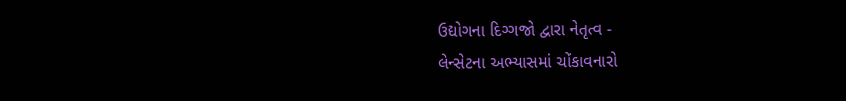ઉદ્યોગના દિગ્ગજો દ્વારા નેતૃત્વ -
લેન્સેટના અભ્યાસમાં ચોંકાવનારો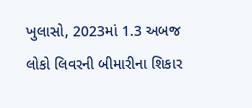ખુલાસો, 2023માં 1.3 અબજ લોકો લિવરની બીમારીના શિકાર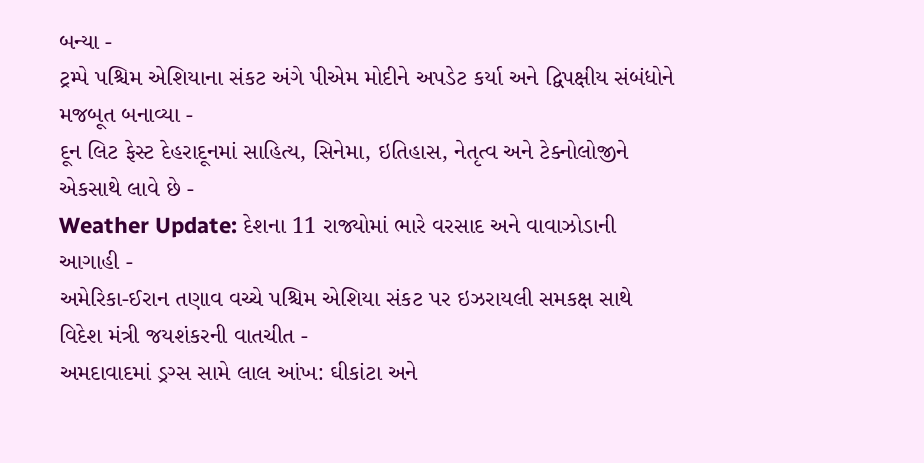બન્યા -
ટ્રમ્પે પશ્ચિમ એશિયાના સંકટ અંગે પીએમ મોદીને અપડેટ કર્યા અને દ્વિપક્ષીય સંબંધોને મજબૂત બનાવ્યા -
દૂન લિટ ફેસ્ટ દેહરાદૂનમાં સાહિત્ય, સિનેમા, ઇતિહાસ, નેતૃત્વ અને ટેક્નોલોજીને એકસાથે લાવે છે -
Weather Update: દેશના 11 રાજ્યોમાં ભારે વરસાદ અને વાવાઝોડાની આગાહી -
અમેરિકા-ઈરાન તણાવ વચ્ચે પશ્ચિમ એશિયા સંકટ પર ઇઝરાયલી સમકક્ષ સાથે વિદેશ મંત્રી જયશંકરની વાતચીત -
અમદાવાદમાં ડ્રગ્સ સામે લાલ આંખ: ઘીકાંટા અને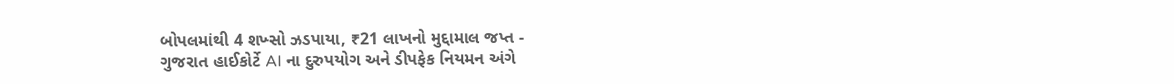બોપલમાંથી 4 શખ્સો ઝડપાયા, ₹21 લાખનો મુદ્દામાલ જપ્ત -
ગુજરાત હાઈકોર્ટે AI ના દુરુપયોગ અને ડીપફેક નિયમન અંગે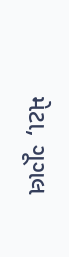મેટા, ગૂગલ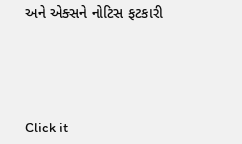અને એક્સને નોટિસ ફટકારી





Click it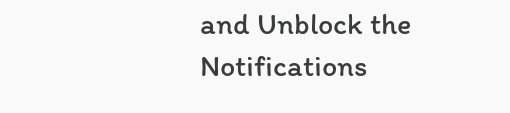and Unblock the Notifications